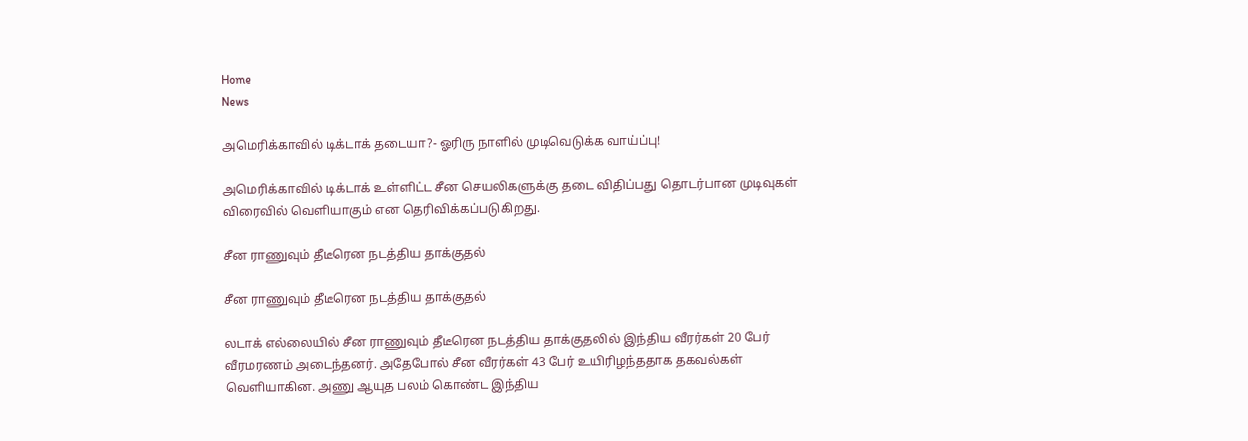Home
News

அமெரிக்காவில் டிக்டாக் தடையா?- ஓரிரு நாளில் முடிவெடுக்க வாய்ப்பு!

அமெரிக்காவில் டிக்டாக் உள்ளிட்ட சீன செயலிகளுக்கு தடை விதிப்பது தொடர்பான முடிவுகள் விரைவில் வெளியாகும் என தெரிவிக்கப்படுகிறது.

சீன ராணுவும் தீடீரென நடத்திய தாக்குதல்

சீன ராணுவும் தீடீரென நடத்திய தாக்குதல்

லடாக் எல்லையில் சீன ராணுவும் தீடீரென நடத்திய தாக்குதலில் இந்திய வீரர்கள் 20 பேர் வீரமரணம் அடைந்தனர். அதேபோல் சீன வீரர்கள் 43 பேர் உயிரிழந்ததாக தகவல்கள் வெளியாகின. அணு ஆயுத பலம் கொண்ட இந்திய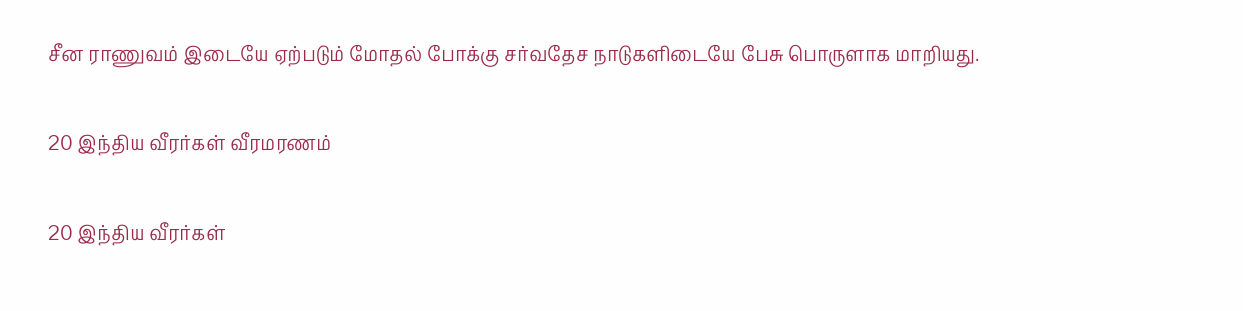சீன ராணுவம் இடையே ஏற்படும் மோதல் போக்கு சர்வதேச நாடுகளிடையே பேசு பொருளாக மாறியது.

20 இந்திய வீரர்கள் வீரமரணம்

20 இந்திய வீரர்கள்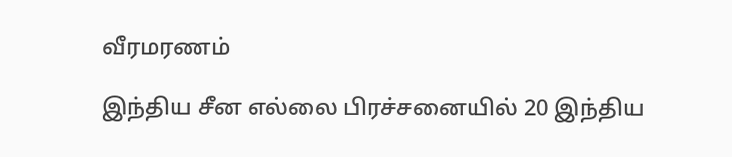வீரமரணம்

இந்திய சீன எல்லை பிரச்சனையில் 20 இந்திய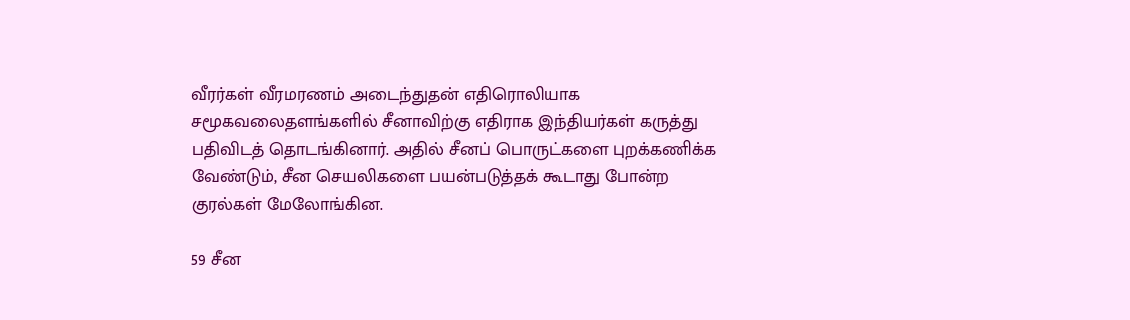வீரர்கள் வீரமரணம் அடைந்துதன் எதிரொலியாக சமூகவலைதளங்களில் சீனாவிற்கு எதிராக இந்தியர்கள் கருத்து பதிவிடத் தொடங்கினார். அதில் சீனப் பொருட்களை புறக்கணிக்க வேண்டும், சீன செயலிகளை பயன்படுத்தக் கூடாது போன்ற குரல்கள் மேலோங்கின.

59 சீன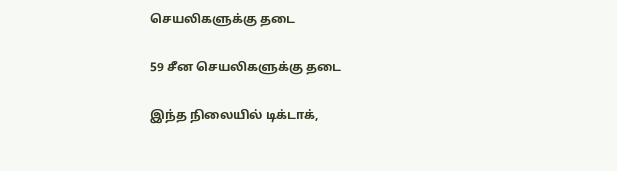செயலிகளுக்கு தடை

59 சீன செயலிகளுக்கு தடை

இந்த நிலையில் டிக்டாக்,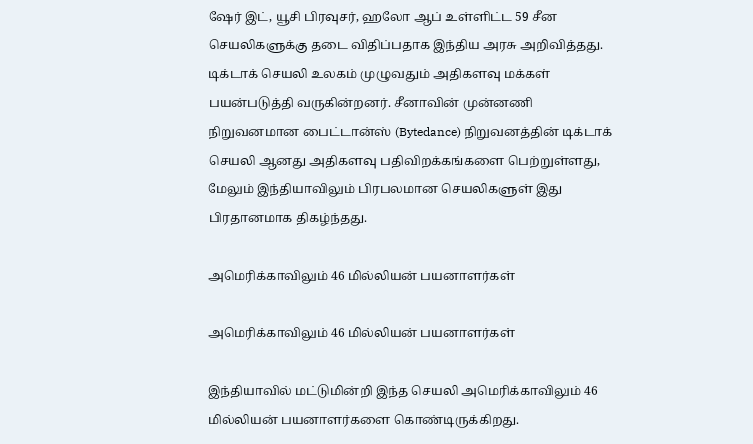ஷேர் இட், யூசி பிரவுசர், ஹலோ ஆப் உள்ளிட்ட 59 சீன செயலிகளுக்கு தடை விதிப்பதாக இந்திய அரசு அறிவித்தது. டிக்டாக் செயலி உலகம் முழுவதும் அதிகளவு மக்கள் பயன்படுத்தி வருகின்றனர். சீனாவின் முன்னணி நிறுவனமான பைட்டான்ஸ் (Bytedance) நிறுவனத்தின் டிக்டாக் செயலி ஆனது அதிகளவு பதிவிறக்கங்களை பெற்றுள்ளது, மேலும் இந்தியாவிலும் பிரபலமான செயலிகளுள் இது பிரதானமாக திகழ்ந்தது.

அமெரிக்காவிலும் 46 மில்லியன் பயனாளர்கள்

அமெரிக்காவிலும் 46 மில்லியன் பயனாளர்கள்

இந்தியாவில் மட்டுமின்றி இந்த செயலி அமெரிக்காவிலும் 46 மில்லியன் பயனாளர்களை கொண்டிருக்கிறது.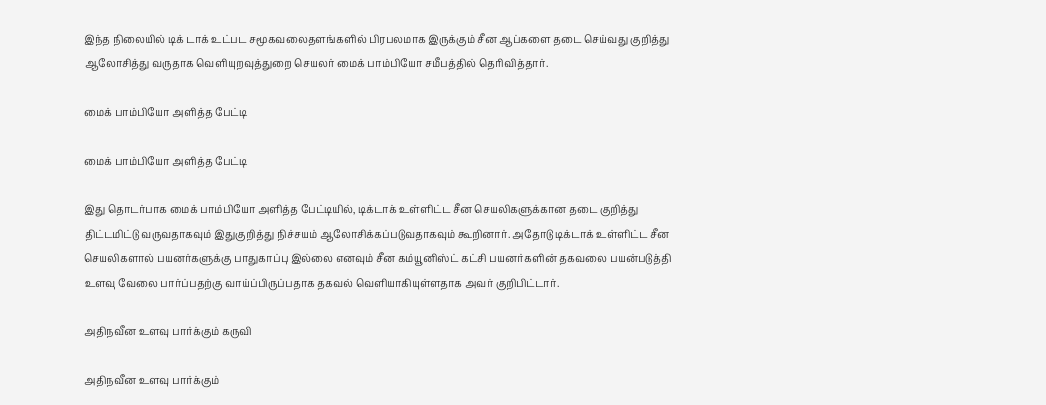இந்த நிலையில் டிக் டாக் உட்பட சமூகவலைதளங்களில் பிரபலமாக இருக்கும் சீன ஆப்களை தடை செய்வது குறித்து ஆலோசித்து வருதாக வெளியுறவுத்துறை செயலர் மைக் பாம்பியோ சமீபத்தில் தெரிவித்தார்.

மைக் பாம்பியோ அளித்த பேட்டி

மைக் பாம்பியோ அளித்த பேட்டி

இது தொடர்பாக மைக் பாம்பியோ அளித்த பேட்டியில், டிக்டாக் உள்ளிட்ட சீன செயலிகளுக்கான தடை குறித்து திட்டமிட்டு வருவதாகவும் இதுகுறித்து நிச்சயம் ஆலோசிக்கப்படுவதாகவும் கூறினார். அதோடு டிக்டாக் உள்ளிட்ட சீன செயலிகளால் பயனர்களுக்கு பாதுகாப்பு இல்லை எனவும் சீன கம்யூனிஸ்ட் கட்சி பயனர்களின் தகவலை பயன்படுத்தி உளவு வேலை பார்ப்பதற்கு வாய்ப்பிருப்பதாக தகவல் வெளியாகியுள்ளதாக அவர் குறிபிட்டார்.

அதிநவீன உளவு பார்க்கும் கருவி

அதிநவீன உளவு பார்க்கும்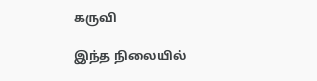கருவி

இந்த நிலையில்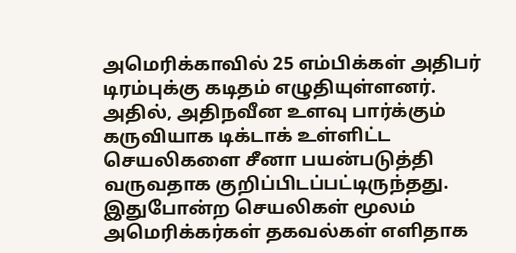அமெரிக்காவில் 25 எம்பிக்கள் அதிபர் டிரம்புக்கு கடிதம் எழுதியுள்ளனர். அதில், அதிநவீன உளவு பார்க்கும் கருவியாக டிக்டாக் உள்ளிட்ட செயலிகளை சீனா பயன்படுத்தி வருவதாக குறிப்பிடப்பட்டிருந்தது. இதுபோன்ற செயலிகள் மூலம் அமெரிக்கர்கள் தகவல்கள் எளிதாக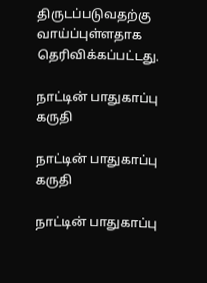திருடப்படுவதற்கு வாய்ப்புள்ளதாக தெரிவிக்கப்பட்டது.

நாட்டின் பாதுகாப்பு கருதி

நாட்டின் பாதுகாப்பு கருதி

நாட்டின் பாதுகாப்பு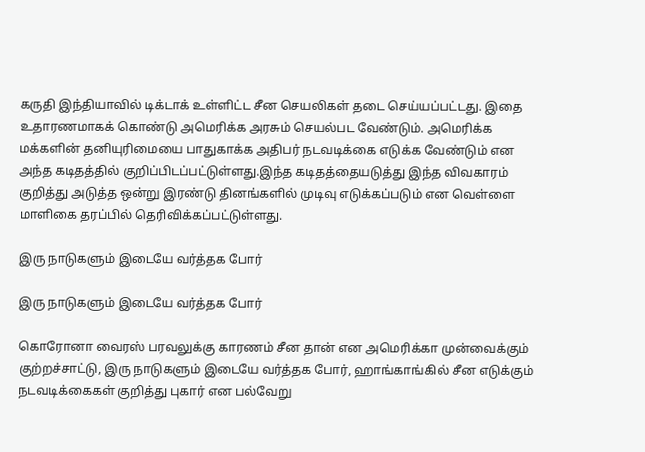கருதி இந்தியாவில் டிக்டாக் உள்ளிட்ட சீன செயலிகள் தடை செய்யப்பட்டது. இதை உதாரணமாகக் கொண்டு அமெரிக்க அரசும் செயல்பட வேண்டும். அமெரிக்க மக்களின் தனியுரிமையை பாதுகாக்க அதிபர் நடவடிக்கை எடுக்க வேண்டும் என அந்த கடிதத்தில் குறிப்பிடப்பட்டுள்ளது.இந்த கடிதத்தையடுத்து இந்த விவகாரம் குறித்து அடுத்த ஒன்று இரண்டு தினங்களில் முடிவு எடுக்கப்படும் என வெள்ளை மாளிகை தரப்பில் தெரிவிக்கப்பட்டுள்ளது.

இரு நாடுகளும் இடையே வர்த்தக போர்

இரு நாடுகளும் இடையே வர்த்தக போர்

கொரோனா வைரஸ் பரவலுக்கு காரணம் சீன தான் என அமெரிக்கா முன்வைக்கும் குற்றச்சாட்டு, இரு நாடுகளும் இடையே வர்த்தக போர், ஹாங்காங்கில் சீன எடுக்கும் நடவடிக்கைகள் குறித்து புகார் என பல்வேறு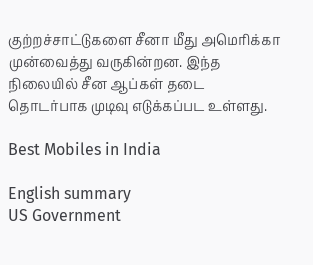குற்றச்சாட்டுகளை சீனா மீது அமெரிக்கா முன்வைத்து வருகின்றன. இந்த நிலையில் சீன ஆப்கள் தடை தொடர்பாக முடிவு எடுக்கப்பட உள்ளது.

Best Mobiles in India

English summary
US Government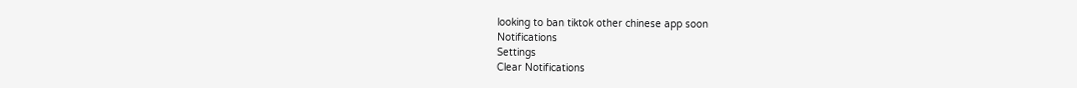looking to ban tiktok other chinese app soon
Notifications
Settings
Clear Notifications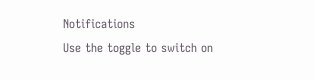Notifications
Use the toggle to switch on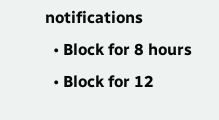notifications
  • Block for 8 hours
  • Block for 12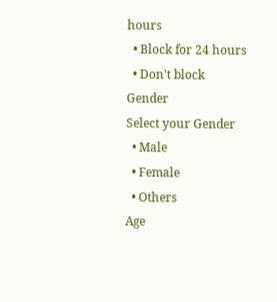hours
  • Block for 24 hours
  • Don't block
Gender
Select your Gender
  • Male
  • Female
  • Others
Age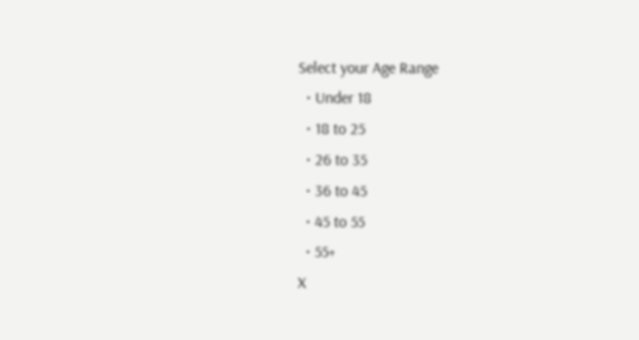Select your Age Range
  • Under 18
  • 18 to 25
  • 26 to 35
  • 36 to 45
  • 45 to 55
  • 55+
X